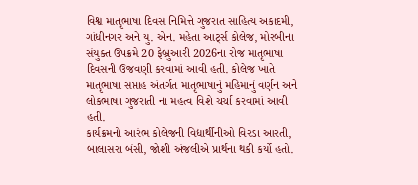વિશ્વ માતૃભાષા દિવસ નિમિત્તે ગુજરાત સાહિત્ય અકાદમી, ગાંધીનગર અને યુ. એન. મહેતા આર્ટ્સ કોલેજ, મોરબીના સંયુક્ત ઉપક્રમે 20 ફેબ્રુઆરી 2026ના રોજ માતૃભાષા દિવસની ઉજવણી કરવામાં આવી હતી. કોલેજ ખાતે માતૃભાષા સપ્તાહ અંતર્ગત માતૃભાષાનું મહિમાનું વર્ણન અને લોકભાષા ગુજરાતી ના મહત્વ વિશે ચર્ચા કરવામાં આવી હતી.
કાર્યક્રમનો આરંભ કોલેજની વિદ્યાર્થીનીઓ વિરડા આરતી, બાલાસરા બંસી, જોશી અંજલીએ પ્રાર્થના થકી કર્યો હતો.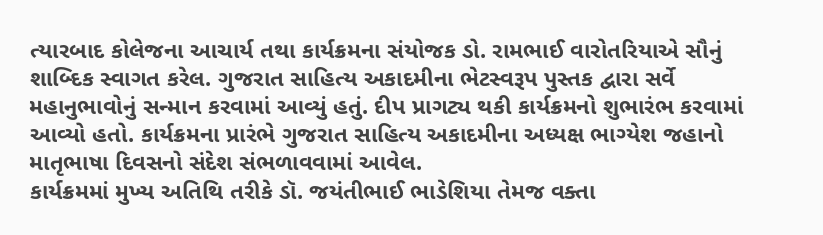ત્યારબાદ કોલેજના આચાર્ય તથા કાર્યક્રમના સંયોજક ડો. રામભાઈ વારોતરિયાએ સૌનું શાબ્દિક સ્વાગત કરેલ. ગુજરાત સાહિત્ય અકાદમીના ભેટસ્વરૂપ પુસ્તક દ્વારા સર્વે મહાનુભાવોનું સન્માન કરવામાં આવ્યું હતું. દીપ પ્રાગટ્ય થકી કાર્યક્રમનો શુભારંભ કરવામાં આવ્યો હતો. કાર્યક્રમના પ્રારંભે ગુજરાત સાહિત્ય અકાદમીના અધ્યક્ષ ભાગ્યેશ જહાનો માતૃભાષા દિવસનો સંદેશ સંભળાવવામાં આવેલ.
કાર્યક્રમમાં મુખ્ય અતિથિ તરીકે ડૉ. જયંતીભાઈ ભાડેશિયા તેમજ વક્તા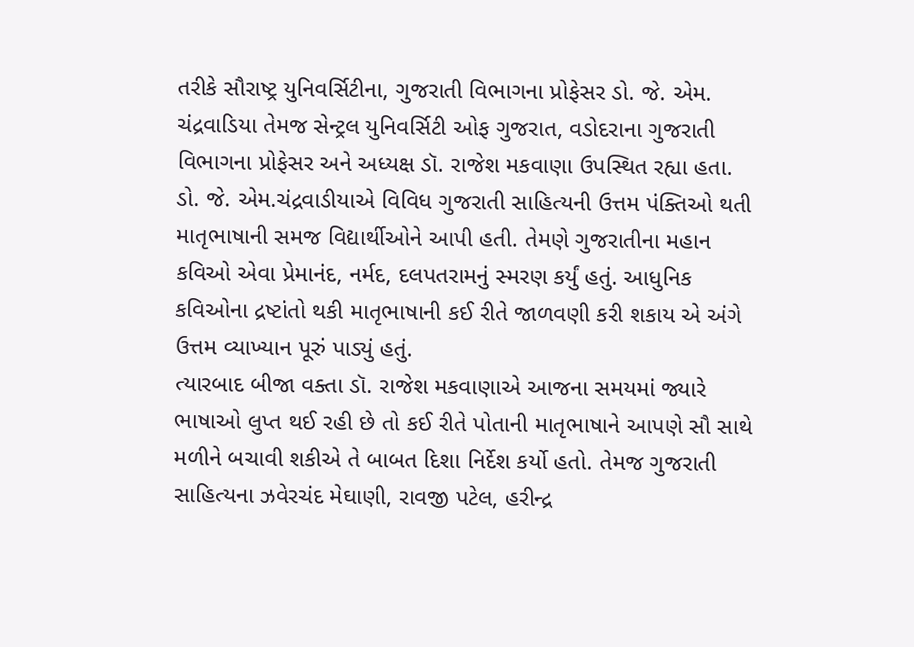તરીકે સૌરાષ્ટ્ર યુનિવર્સિટીના, ગુજરાતી વિભાગના પ્રોફેસર ડો. જે. એમ. ચંદ્રવાડિયા તેમજ સેન્ટ્રલ યુનિવર્સિટી ઓફ ગુજરાત, વડોદરાના ગુજરાતી વિભાગના પ્રોફેસર અને અધ્યક્ષ ડૉ. રાજેશ મકવાણા ઉપસ્થિત રહ્યા હતા.
ડો. જે. એમ.ચંદ્રવાડીયાએ વિવિધ ગુજરાતી સાહિત્યની ઉત્તમ પંક્તિઓ થતી માતૃભાષાની સમજ વિદ્યાર્થીઓને આપી હતી. તેમણે ગુજરાતીના મહાન કવિઓ એવા પ્રેમાનંદ, નર્મદ, દલપતરામનું સ્મરણ કર્યું હતું. આધુનિક કવિઓના દ્રષ્ટાંતો થકી માતૃભાષાની કઈ રીતે જાળવણી કરી શકાય એ અંગે ઉત્તમ વ્યાખ્યાન પૂરું પાડ્યું હતું.
ત્યારબાદ બીજા વક્તા ડૉ. રાજેશ મકવાણાએ આજના સમયમાં જ્યારે ભાષાઓ લુપ્ત થઈ રહી છે તો કઈ રીતે પોતાની માતૃભાષાને આપણે સૌ સાથે મળીને બચાવી શકીએ તે બાબત દિશા નિર્દેશ કર્યો હતો. તેમજ ગુજરાતી સાહિત્યના ઝવેરચંદ મેઘાણી, રાવજી પટેલ, હરીન્દ્ર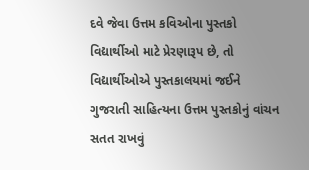દવે જેવા ઉત્તમ કવિઓના પુસ્તકો વિદ્યાર્થીઓ માટે પ્રેરણારૂપ છે, તો વિદ્યાર્થીઓએ પુસ્તકાલયમાં જઈને ગુજરાતી સાહિત્યના ઉત્તમ પુસ્તકોનું વાંચન સતત રાખવું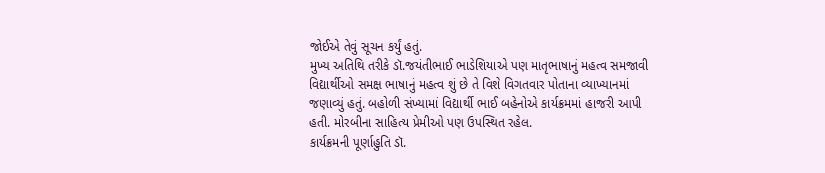જોઈએ તેવું સૂચન કર્યું હતું.
મુખ્ય અતિથિ તરીકે ડૉ.જયંતીભાઈ ભાડેશિયાએ પણ માતૃભાષાનું મહત્વ સમજાવી વિદ્યાર્થીઓ સમક્ષ ભાષાનું મહત્વ શું છે તે વિશે વિગતવાર પોતાના વ્યાખ્યાનમાં જણાવ્યું હતું. બહોળી સંખ્યામાં વિદ્યાર્થી ભાઈ બહેનોએ કાર્યક્રમમાં હાજરી આપી હતી. મોરબીના સાહિત્ય પ્રેમીઓ પણ ઉપસ્થિત રહેલ.
કાર્યક્રમની પૂર્ણાહુતિ ડૉ.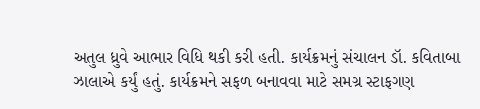અતુલ ધ્રુવે આભાર વિધિ થકી કરી હતી. કાર્યક્રમનું સંચાલન ડૉ. કવિતાબા ઝાલાએ કર્યું હતું. કાર્યક્રમને સફળ બનાવવા માટે સમગ્ર સ્ટાફગણ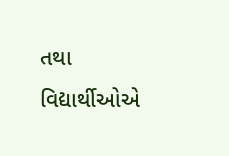તથા વિદ્યાર્થીઓએ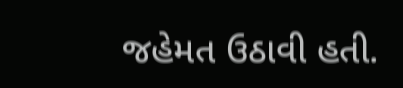જહેમત ઉઠાવી હતી.